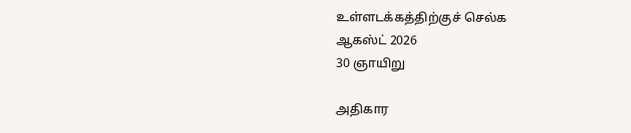உள்ளடக்கத்திற்குச் செல்க
ஆகஸ்ட் 2026
30 ஞாயிறு

அதிகார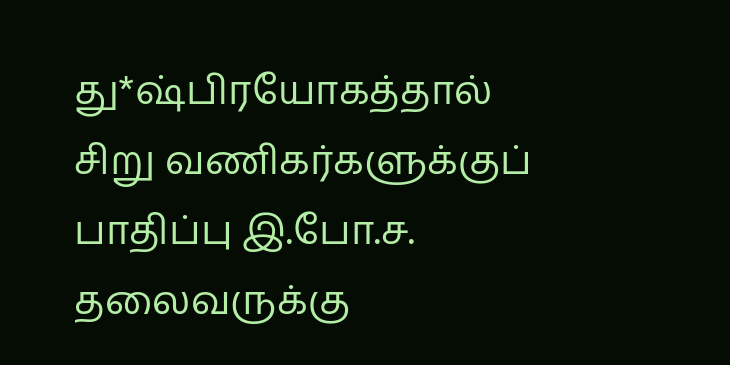து*ஷ்பிரயோகத்தால் சிறு வணிகர்களுக்குப் பாதிப்பு இ.போ.ச. தலைவருக்கு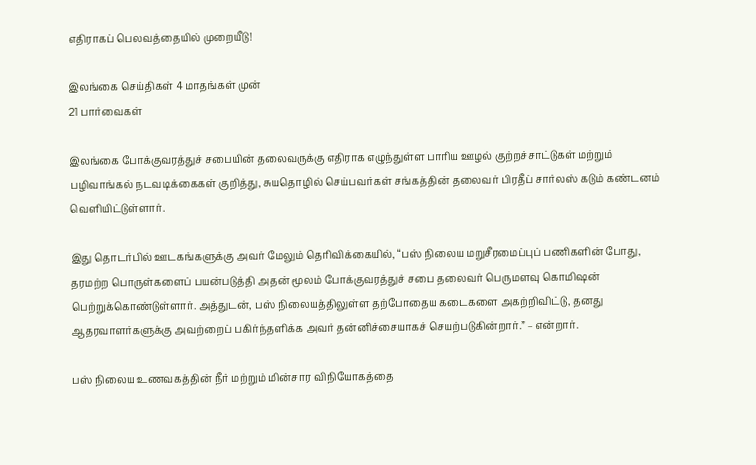எதிராகப் பெலவத்தையில் முறையீடு!

இலங்கை செய்திகள் 4 மாதங்கள் முன்
21 பார்வைகள்

இலங்கை போக்குவரத்துச் சபையின் தலைவருக்கு எதிராக எழுந்துள்ள பாரிய ஊழல் குற்றச்சாட்டுகள் மற்றும் பழிவாங்கல் நடவடிக்கைகள் குறித்து, சுயதொழில் செய்பவர்கள் சங்கத்தின் தலைவர் பிரதீப் சார்லஸ் கடும் கண்டனம் வெளியிட்டுள்ளார்.

இது தொடர்பில் ஊடகங்களுக்கு அவர் மேலும் தெரிவிக்கையில், “பஸ் நிலைய மறுசீரமைப்புப் பணிகளின் போது, தரமற்ற பொருள்களைப் பயன்படுத்தி அதன் மூலம் போக்குவரத்துச் சபை தலைவர் பெருமளவு கொமிஷன் பெற்றுக்கொண்டுள்ளார். அத்துடன், பஸ் நிலையத்திலுள்ள தற்போதைய கடைகளை அகற்றிவிட்டு, தனது ஆதரவாளர்களுக்கு அவற்றைப் பகிர்ந்தளிக்க அவர் தன்னிச்சையாகச் செயற்படுகின்றார்.” – என்றார்.

பஸ் நிலைய உணவகத்தின் நீர் மற்றும் மின்சார விநியோகத்தை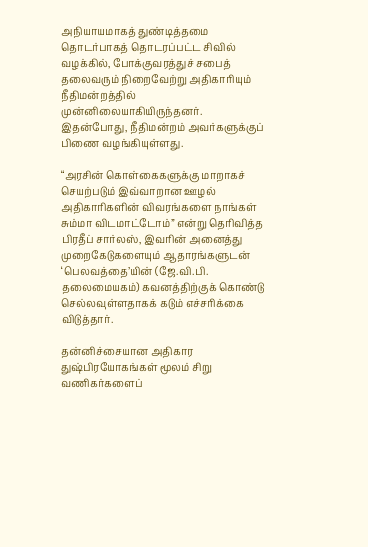அநியாயமாகத் துண்டித்தமை தொடர்பாகத் தொடரப்பட்ட சிவில் வழக்கில், போக்குவரத்துச் சபைத் தலைவரும் நிறைவேற்று அதிகாரியும் நீதிமன்றத்தில் முன்னிலையாகியிருந்தனர். இதன்போது, நீதிமன்றம் அவர்களுக்குப் பிணை வழங்கியுள்ளது.

“அரசின் கொள்கைகளுக்கு மாறாகச் செயற்படும் இவ்வாறான ஊழல் அதிகாரிகளின் விவரங்களை நாங்கள் சும்மா விடமாட்டோம்” என்று தெரிவித்த பிரதீப் சார்லஸ், இவரின் அனைத்து முறைகேடுகளையும் ஆதாரங்களுடன் ‘பெலவத்தை’யின் (ஜே.வி.பி. தலைமையகம்) கவனத்திற்குக் கொண்டு செல்லவுள்ளதாகக் கடும் எச்சரிக்கை விடுத்தார்.

தன்னிச்சையான அதிகார துஷ்பிரயோகங்கள் மூலம் சிறு வணிகர்களைப்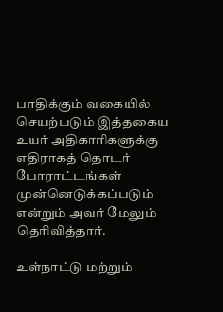பாதிக்கும் வகையில் செயற்படும் இத்தகைய உயர் அதிகாரிகளுக்கு எதிராகத் தொடர் போராட்டங்கள் முன்னெடுக்கப்படும் என்றும் அவர் மேலும் தெரிவித்தார்.

உள்நாட்டு மற்றும்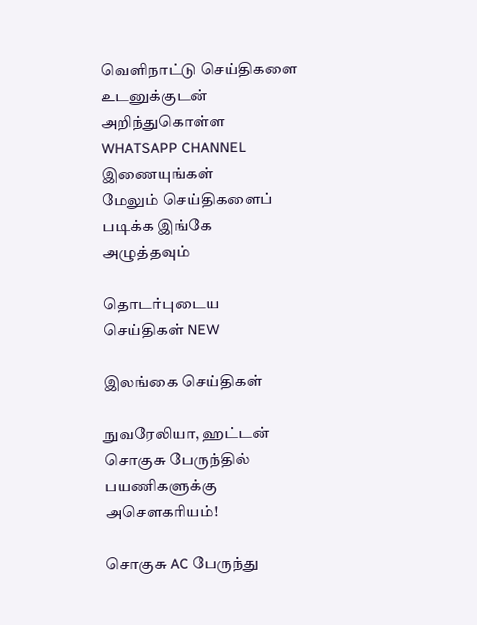வெளிநாட்டு செய்திகளை உடனுக்குடன் அறிந்துகொள்ள WHATSAPP CHANNEL இணையுங்கள்
மேலும் செய்திகளைப் படிக்க இங்கே அழுத்தவும்

தொடர்புடைய செய்திகள் NEW

இலங்கை செய்திகள்

நுவரேலியா, ஹட்டன் சொகுசு பேருந்தில் பயணிகளுக்கு அசௌகரியம்!

சொகுசு AC பேருந்து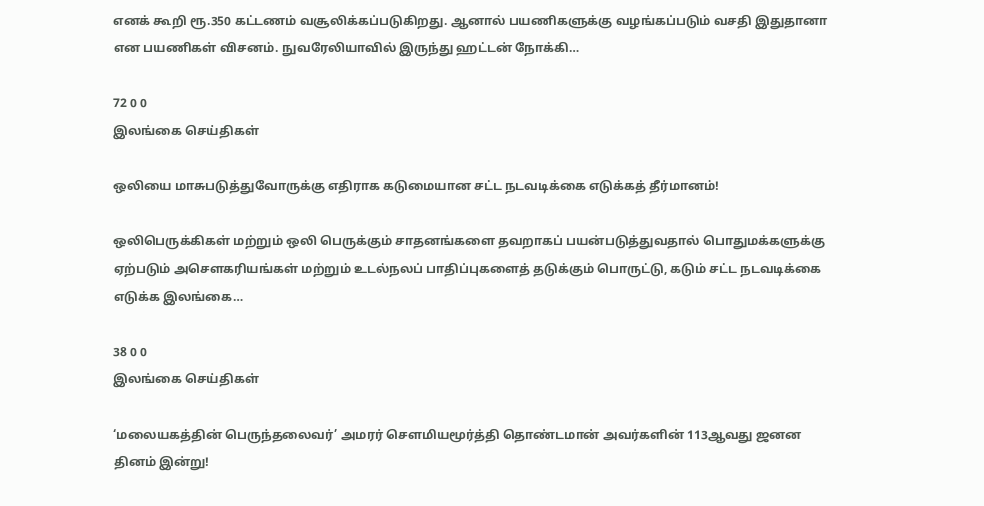எனக் கூறி ரூ.350 கட்டணம் வசூலிக்கப்படுகிறது. ஆனால் பயணிகளுக்கு வழங்கப்படும் வசதி இதுதானா என பயணிகள் விசனம். நுவரேலியாவில் இருந்து ஹட்டன் நோக்கி…

72 0 0
இலங்கை செய்திகள்

ஒலியை மாசுபடுத்துவோருக்கு எதிராக கடுமையான சட்ட நடவடிக்கை எடுக்கத் தீர்மானம்!

ஒலிபெருக்கிகள் மற்றும் ஒலி பெருக்கும் சாதனங்களை தவறாகப் பயன்படுத்துவதால் பொதுமக்களுக்கு ஏற்படும் அசௌகரியங்கள் மற்றும் உடல்நலப் பாதிப்புகளைத் தடுக்கும் பொருட்டு, கடும் சட்ட நடவடிக்கை எடுக்க இலங்கை…

38 0 0
இலங்கை செய்திகள்

‘மலையகத்தின் பெருந்தலைவர்’ அமரர் சௌமியமூர்த்தி தொண்டமான் அவர்களின் 113ஆவது ஜனன தினம் இன்று!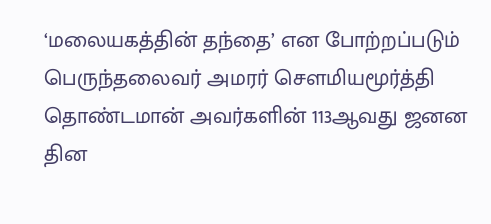‘மலையகத்தின் தந்தை’ என போற்றப்படும் பெருந்தலைவர் அமரர் சௌமியமூர்த்தி தொண்டமான் அவர்களின் 113ஆவது ஜனன தின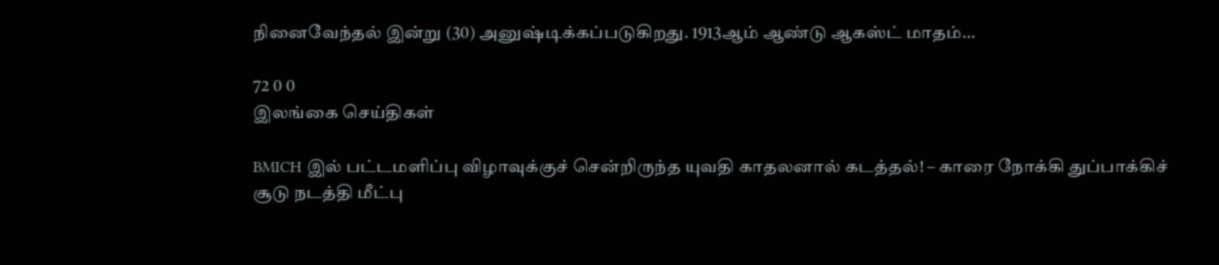நினைவேந்தல் இன்று (30) அனுஷ்டிக்கப்படுகிறது. 1913ஆம் ஆண்டு ஆகஸ்ட் மாதம்…

72 0 0
இலங்கை செய்திகள்

BMICH இல் பட்டமளிப்பு விழாவுக்குச் சென்றிருந்த யுவதி காதலனால் கடத்தல்! – காரை நோக்கி துப்பாக்கிச் சூடு நடத்தி மீட்பு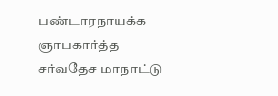பண்டாரநாயக்க ஞாபகார்த்த சர்வதேச மாநாட்டு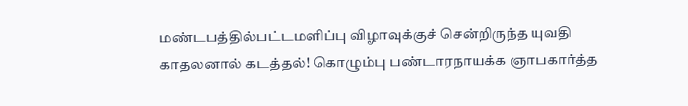மண்டபத்தில்பட்டமளிப்பு விழாவுக்குச் சென்றிருந்த யுவதி காதலனால் கடத்தல்! கொழும்பு பண்டாரநாயக்க ஞாபகார்த்த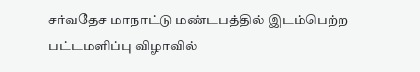சர்வதேச மாநாட்டு மண்டபத்தில் இடம்பெற்ற பட்டமளிப்பு விழாவில்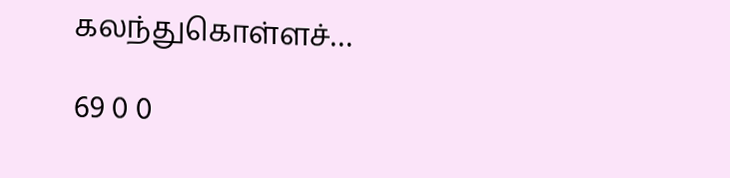கலந்துகொள்ளச்…

69 0 0